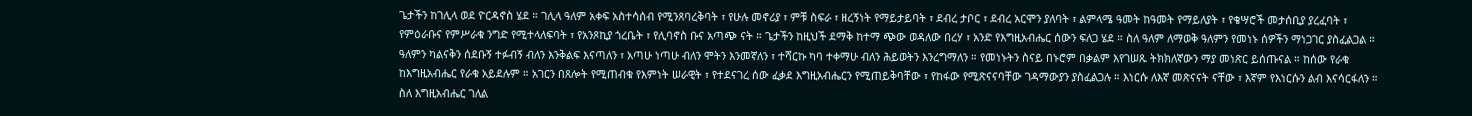ጌታችን ከገሊላ ወደ ዮርዳኖስ ሄደ ። ገሊላ ዓለም አቀፍ አስተሳሰብ የሚንጸባረቅባት ፣ የሁሉ መኖሪያ ፣ ምቹ ስፍራ ፣ ዘረኝነት የማይታይባት ፣ ደብረ ታቦር ፣ ደብረ አርሞን ያለባት ፣ ልምላሜ ዓመት ከዓመት የማይለያት ፣ የቄሣሮች መታሰቢያ ያረፈባት ፣ የምዕራቡና የምሥራቁ ንግድ የሚተላለፍባት ፣ የአንጾኪያ ጎረቤት ፣ የሊባኖስ ቡና አጣጭ ናት ። ጌታችን ከዚህች ደማቅ ከተማ ጭው ወዳለው በረሃ ፣ አንድ የእግዚአብሔር ሰውን ፍለጋ ሄደ ። ስለ ዓለም ለማወቅ ዓለምን የመነኑ ሰዎችን ማነጋገር ያስፈልጋል ። ዓለምን ካልናቅን ሰደቡኝ ተፉብኝ ብለን እንቅልፍ እናጣለን ፣ አጣሁ ነጣሁ ብለን ሞትን እንመኛለን ፣ ተሻርኩ ካባ ተቀማሁ ብለን ሕይወትን እንረግማለን ። የመነኑትን ስናይ በኑሮም በቃልም እየገሠጹ ትክክለኛውን ማያ መነጽር ይሰጡናል ። ከሰው የራቁ ከእግዚአብሔር የራቁ አይደሉም ። አገርን በጸሎት የሚጠብቁ የእምነት ሠራዊት ፣ የተደናገረ ሰው ፈቃደ እግዚአብሔርን የሚጠይቅባቸው ፣ የከፋው የሚጽናናባቸው ገዳማውያን ያስፈልጋሉ ። እነርሱ ለእኛ መጽናናት ናቸው ፣ እኛም የእነርሱን ልብ እናሳርፋለን ። ስለ እግዚአብሔር ገለል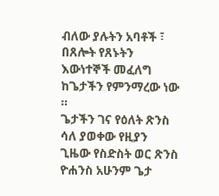ብለው ያሉትን አባቶች ፣ በጸሎት የጸኑትን እውነተኞች መፈለግ ከጌታችን የምንማረው ነው ።
ጌታችን ገና የዕለት ጽንስ ሳለ ያወቀው የዚያን ጊዜው የስድስት ወር ጽንስ ዮሐንስ አሁንም ጌታ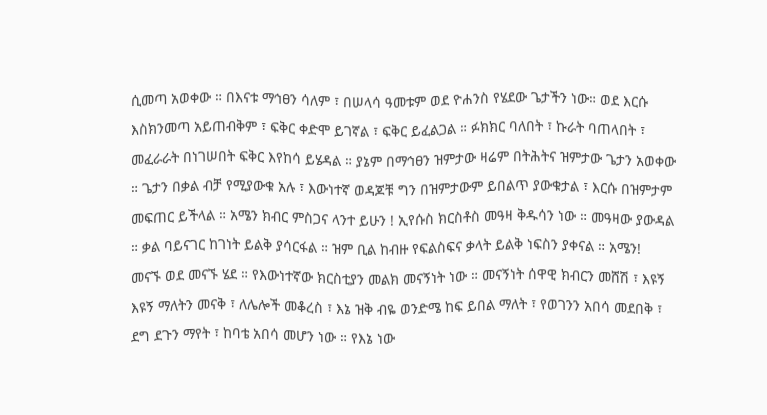ሲመጣ አወቀው ። በእናቱ ማኅፀን ሳለም ፣ በሠላሳ ዓመቱም ወደ ዮሐንስ የሄደው ጌታችን ነው። ወደ እርሱ እስክንመጣ አይጠብቅም ፣ ፍቅር ቀድሞ ይገኛል ፣ ፍቅር ይፈልጋል ። ፉክክር ባለበት ፣ ኩራት ባጠላበት ፣ መፈራራት በነገሠበት ፍቅር እየከሳ ይሄዳል ። ያኔም በማኅፀን ዝምታው ዛሬም በትሕትና ዝምታው ጌታን አወቀው ። ጌታን በቃል ብቻ የሚያውቁ አሉ ፣ እውነተኛ ወዳጆቹ ግን በዝምታውም ይበልጥ ያውቁታል ፣ እርሱ በዝምታም መፍጠር ይችላል ። አሜን ክብር ምስጋና ላንተ ይሁን ! ኢየሱስ ክርስቶስ መዓዛ ቅዱሳን ነው ። መዓዛው ያውዳል ። ቃል ባይናገር ከገነት ይልቅ ያሳርፋል ። ዝም ቢል ከብዙ የፍልስፍና ቃላት ይልቅ ነፍስን ያቀናል ። አሜን!
መናኙ ወደ መናኙ ሄደ ። የእውነተኛው ክርስቲያን መልክ መናኝነት ነው ። መናኝነት ሰዋዊ ክብርን መሸሽ ፣ እዩኝ እዩኝ ማለትን መናቅ ፣ ለሌሎች መቆረስ ፣ እኔ ዝቅ ብዬ ወንድሜ ከፍ ይበል ማለት ፣ የወገንን አበሳ መደበቅ ፣ ደግ ደጉን ማየት ፣ ከባቴ አበሳ መሆን ነው ። የእኔ ነው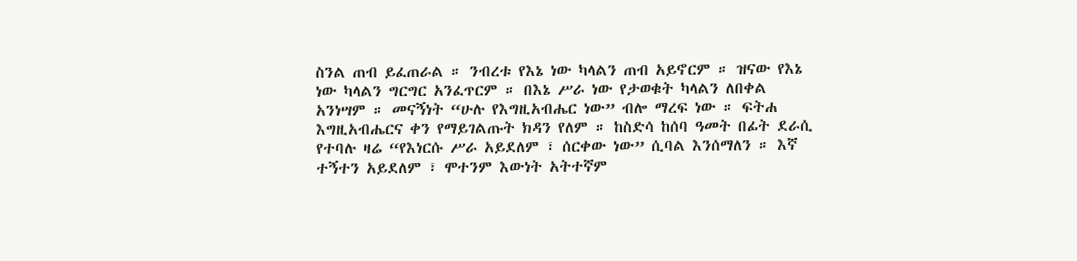ስንል ጠብ ይፈጠራል ። ንብረቱ የእኔ ነው ካላልን ጠብ አይኖርም ። ዝናው የእኔ ነው ካላልን ግርግር አንፈጥርም ። በእኔ ሥራ ነው የታወቁት ካላልን ለበቀል አንነሣም ። መናኝነት “ሁሉ የእግዚአብሔር ነው” ብሎ ማረፍ ነው ። ፍትሐ እግዚአብሔርና ቀን የማይገልጡት ክዳን የለም ። ከስድሳ ከሰባ ዓመት በፊት ደራሲ የተባሉ ዛሬ “የእነርሱ ሥራ አይደለም ፣ ሰርቀው ነው” ሲባል እንሰማለን ። እኛ ተኝተን አይደለም ፣ ሞተንም እውነት አትተኛም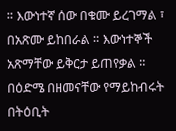። እውነተኛ ሰው በቁሙ ይረገማል ፣ በአጽሙ ይከበራል ። እውነተኞች አጽማቸው ይቅርታ ይጠየቃል ። በዕድሜ በዘመናቸው የማይከብሩት በትዕቢት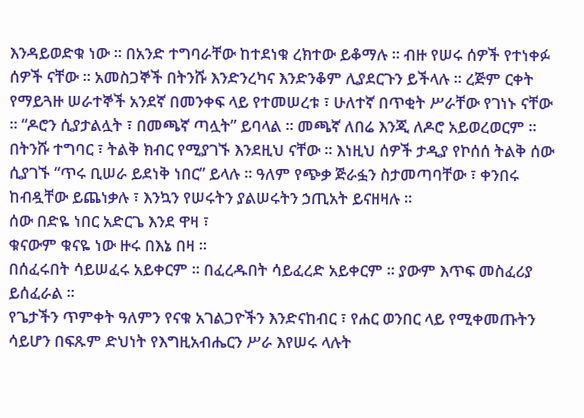እንዳይወድቁ ነው ። በአንድ ተግባራቸው ከተደነቁ ረክተው ይቆማሉ ። ብዙ የሠሩ ሰዎች የተነቀፉ ሰዎች ናቸው ። አመስጋኞች በትንሹ እንድንረካና እንድንቆም ሊያደርጉን ይችላሉ ። ረጅም ርቀት የማይጓዙ ሠራተኞች አንደኛ በመንቀፍ ላይ የተመሠረቱ ፣ ሁለተኛ በጥቂት ሥራቸው የገነኑ ናቸው ። “ዶሮን ሲያታልሏት ፣ በመጫኛ ጣሏት” ይባላል ። መጫኛ ለበሬ እንጂ ለዶሮ አይወረወርም ። በትንሹ ተግባር ፣ ትልቅ ክብር የሚያገኙ እንደዚህ ናቸው ። እነዚህ ሰዎች ታዲያ የኮሰሰ ትልቅ ሰው ሲያገኙ “ጥሩ ቢሠራ ይደነቅ ነበር” ይላሉ ። ዓለም የጭቃ ጅራፏን ስታመጣባቸው ፣ ቀንበሩ ከብዷቸው ይጨነቃሉ ፣ እንኳን የሠሩትን ያልሠሩትን ኃጢአት ይናዘዛሉ ።
ሰው በድዬ ነበር አድርጌ እንደ ዋዛ ፣
ቁናውም ቁናዬ ነው ዙሩ በእኔ በዛ ።
በሰፈሩበት ሳይሠፈሩ አይቀርም ። በፈረዱበት ሳይፈረድ አይቀርም ። ያውም እጥፍ መስፈሪያ ይሰፈራል ።
የጌታችን ጥምቀት ዓለምን የናቁ አገልጋዮችን እንድናከብር ፣ የሐር ወንበር ላይ የሚቀመጡትን ሳይሆን በፍጹም ድህነት የእግዚአብሔርን ሥራ እየሠሩ ላሉት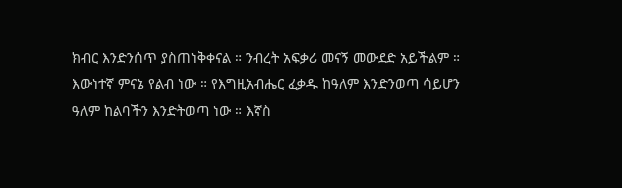ክብር እንድንሰጥ ያስጠነቅቀናል ። ንብረት አፍቃሪ መናኝ መውደድ አይችልም ። እውነተኛ ምናኔ የልብ ነው ። የእግዚአብሔር ፈቃዱ ከዓለም እንድንወጣ ሳይሆን ዓለም ከልባችን እንድትወጣ ነው ። እኛስ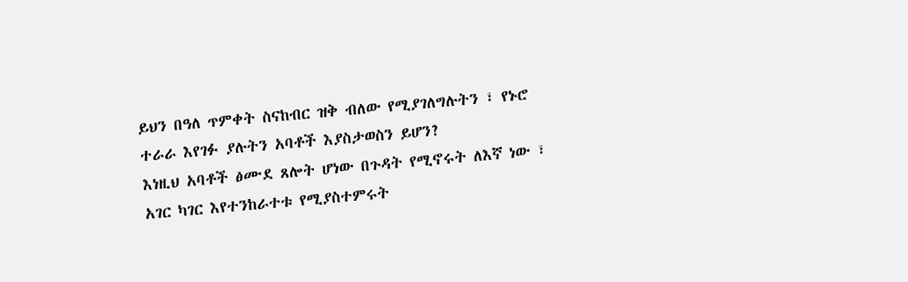ይህን በዓለ ጥምቀት ስናከብር ዝቅ ብለው የሚያገለግሉትን ፣ የኑሮ ተራራ እየገፉ ያሉትን አባቶች እያስታወስን ይሆን?
እነዚህ አባቶች ፅሙደ ጸሎት ሆነው በጉዳት የሚኖሩት ለእኛ ነው ፣ አገር ካገር እየተንከራተቱ የሚያስተምሩት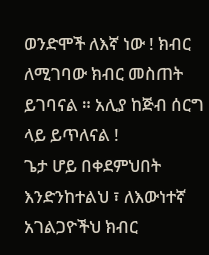ወንድሞች ለእኛ ነው ! ክብር ለሚገባው ክብር መስጠት ይገባናል ። አሊያ ከጅብ ሰርግ ላይ ይጥለናል !
ጌታ ሆይ በቀደምህበት እንድንከተልህ ፣ ለእውነተኛ አገልጋዮችህ ክብር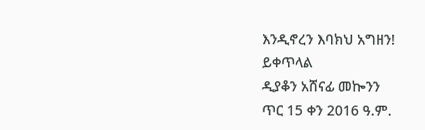እንዲኖረን እባክህ አግዘን!
ይቀጥላል
ዲያቆን አሸናፊ መኰንን
ጥር 15 ቀን 2016 ዓ.ም.